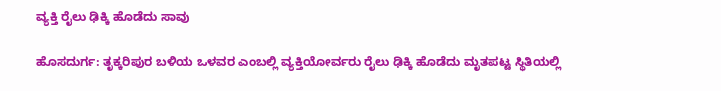ವ್ಯಕ್ತಿ ರೈಲು ಢಿಕ್ಕಿ ಹೊಡೆದು ಸಾವು

ಹೊಸದುರ್ಗ: ತೃಕ್ಕರಿಪುರ ಬಳಿಯ ಒಳವರ ಎಂಬಲ್ಲಿ ವ್ಯಕ್ತಿಯೋರ್ವರು ರೈಲು ಢಿಕ್ಕಿ ಹೊಡೆದು ಮೃತಪಟ್ಟ ಸ್ಥಿತಿಯಲ್ಲಿ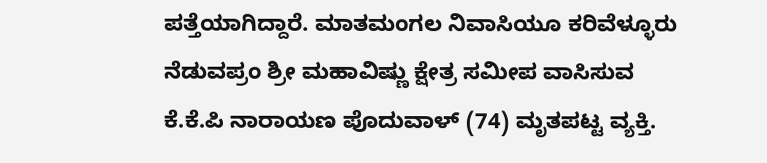ಪತ್ತೆಯಾಗಿದ್ದಾರೆ. ಮಾತಮಂಗಲ ನಿವಾಸಿಯೂ ಕರಿವೆಳ್ಳೂರು ನೆಡುವಪ್ರಂ ಶ್ರೀ ಮಹಾವಿಷ್ಣು ಕ್ಷೇತ್ರ ಸಮೀಪ ವಾಸಿಸುವ ಕೆ.ಕೆ.ಪಿ ನಾರಾಯಣ ಪೊದುವಾಳ್ (74) ಮೃತಪಟ್ಟ ವ್ಯಕ್ತಿ.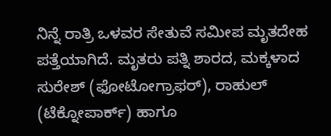ನಿನ್ನೆ ರಾತ್ರಿ ಒಳವರ ಸೇತುವೆ ಸಮೀಪ ಮೃತದೇಹ ಪತ್ತೆಯಾಗಿದೆ. ಮೃತರು ಪತ್ನಿ ಶಾರದ, ಮಕ್ಕಳಾದ ಸುರೇಶ್ (ಫೋಟೋಗ್ರಾಫರ್), ರಾಹುಲ್ (ಟೆಕ್ನೋಪಾರ್ಕ್) ಹಾಗೂ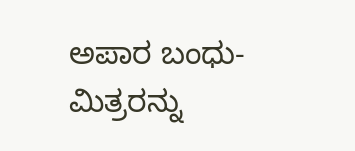ಅಪಾರ ಬಂಧು-ಮಿತ್ರರನ್ನು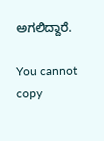ಅಗಲಿದ್ದಾರೆ.

You cannot copy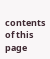contents of this page